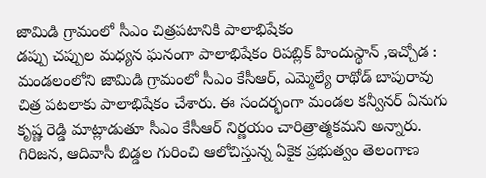జామిడి గ్రామంలో సీఎం చిత్రపటానికి పాలాభిషేకం
డప్పు చప్పుల మధ్యన ఘనంగా పాలాభిషేకం రిపబ్లిక్ హిందుస్థాన్ ,ఇచ్చోడ : మండలంలోని జామిడి గ్రామంలో సీఎం కేసీఆర్, ఎమ్మెల్యే రాథోడ్ బాపురావు చిత్ర పటలాకు పాలాభిషేకం చేశారు. ఈ సందర్భంగా మండల కన్వీనర్ ఏనుగు కృష్ణ రెడ్డి మాట్లాడుతూ సీఎం కేసీఆర్ నిర్ణయం చారిత్రాత్మకమని అన్నారు. గిరిజన, ఆదివాసీ బిడ్డల గురించి ఆలోచిస్తున్న ఏకైక ప్రభుత్వం తెలంగాణ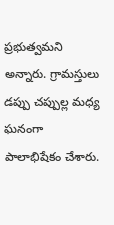ప్రభుత్వమని అన్నారు. గ్రామస్తులు డప్పు చప్పుల్ల మధ్య ఘనంగా పాలాభిషేకం చేశారు.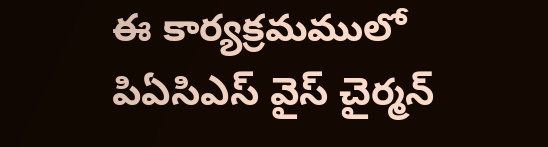ఈ కార్యక్రమములో పిఏసిఎస్ వైస్ చైర్మన్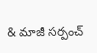& మాజీ సర్పంచ్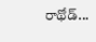రాథోడ్...